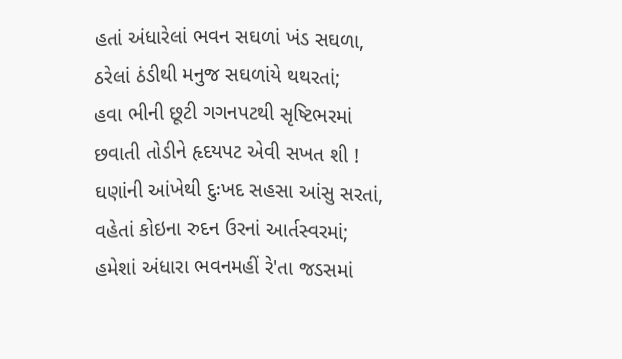હતાં અંધારેલાં ભવન સઘળાં ખંડ સઘળા,
ઠરેલાં ઠંડીથી મનુજ સઘળાંયે થથરતાં;
હવા ભીની છૂટી ગગનપટથી સૃષ્ટિભરમાં
છવાતી તોડીને હૃદયપટ એવી સખત શી !
ઘણાંની આંખેથી દુઃખદ સહસા આંસુ સરતાં,
વહેતાં કોઇના રુદન ઉરનાં આર્તસ્વરમાં;
હમેશાં અંધારા ભવનમહીં રે'તા જડસમાં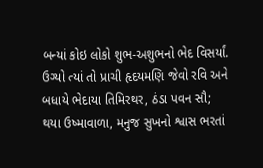બન્યાં કોઇ લોકો શુભ-અશુભનો ભેદ વિસર્યાં.
ઉગ્યો ત્યાં તો પ્રાચી હૃદયમણિ જેવો રવિ અને
બધાયે ભેદાયા તિમિરથર, ઠંડા પવન સૌ;
થયા ઉષ્માવાળા, મનુજ સુખનો શ્વાસ ભરતાં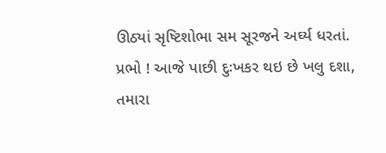ઊઠ્યાં સૃષ્ટિશોભા સમ સૂરજને અર્ઘ્ય ધરતાં.
પ્રભો ! આજે પાછી દુઃખકર થઇ છે ખલુ દશા,
તમારા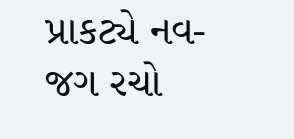પ્રાકટ્યે નવ-જગ રચો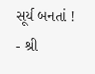સૂર્ય બનતાં !
- શ્રી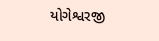યોગેશ્વરજી